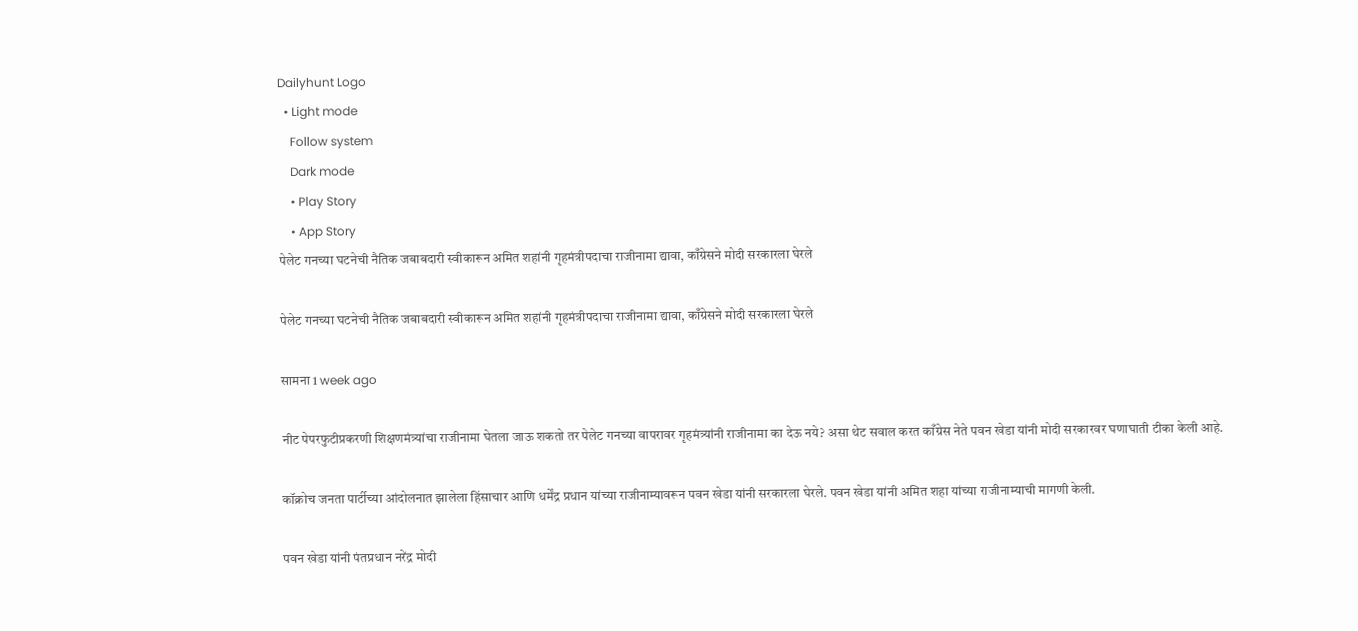Dailyhunt Logo
  • Light mode
    Follow system
    Dark mode
    • Play Story
    • App Story
पेलेट गनच्या घटनेची नैतिक जबाबदारी स्वीकारून अमित शहांनी गृहमंत्रीपदाचा राजीनामा द्यावा, काँग्रेसने मोदी सरकारला घेरले

पेलेट गनच्या घटनेची नैतिक जबाबदारी स्वीकारून अमित शहांनी गृहमंत्रीपदाचा राजीनामा द्यावा, काँग्रेसने मोदी सरकारला घेरले

सामना 1 week ago

नीट पेपरफुटीप्रकरणी शिक्षणमंत्र्यांचा राजीनामा घेतला जाऊ शकतो तर पेलेट गनच्या वापरावर गृहमंत्र्यांनी राजीनामा का देऊ नये? असा थेट सवाल करत काँग्रेस नेते पवन खेडा यांनी मोदी सरकारवर घणाघाती टीका केली आहे.

कॉक्रोच जनता पार्टीच्या आंदोलनात झालेला हिंसाचार आणि धर्मेंद्र प्रधान यांच्या राजीनाम्यावरून पवन खेडा यांनी सरकारला घेरले. पवन खेडा यांनी अमित शहा यांच्या राजीनाम्याची मागणी केली.

पवन खेडा यांनी पंतप्रधान नरेंद्र मोदी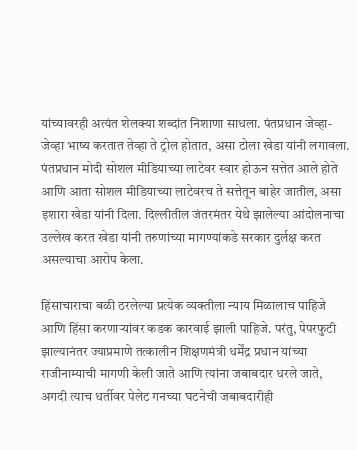यांच्यावरही अत्यंत शेलक्या शब्दांत निशाणा साधला. पंतप्रधान जेव्हा-जेव्हा भाष्य करतात तेव्हा ते ट्रोल होतात, असा टोला खेडा यांनी लगावला. पंतप्रधान मोदी सोशल मीडियाच्या लाटेवर स्वार होऊन सत्तेत आले होते आणि आता सोशल मीडियाच्या लाटेवरच ते सत्तेतून बाहेर जातील, असा इशारा खेडा यांनी दिला. दिल्लीतील जंतरमंतर येथे झालेल्या आंदोलनाचा उल्लेख करत खेडा यांनी तरुणांच्या मागण्यांकडे सरकार दुर्लक्ष करत असल्याचा आरोप केला.

हिंसाचाराचा बळी ठरलेल्या प्रत्येक व्यक्तीला न्याय मिळालाच पाहिजे आणि हिंसा करणाऱ्यांवर कडक कारवाई झाली पाहिजे. परंतु, पेपरफुटी झाल्यानंतर ज्याप्रमाणे तत्कालीन शिक्षणमंत्री धर्मेंद्र प्रधान यांच्या राजीनाम्याची मागणी केली जाते आणि त्यांना जबाबदार धरले जाते, अगदी त्याच धर्तीवर पेलेट गनच्या घटनेची जबाबदारीही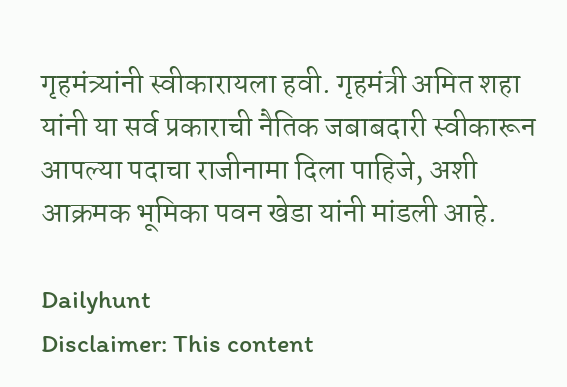गृहमंत्र्यांनी स्वीकारायला हवी. गृहमंत्री अमित शहा यांनी या सर्व प्रकाराची नैतिक जबाबदारी स्वीकारून आपल्या पदाचा राजीनामा दिला पाहिजे, अशी आक्रमक भूमिका पवन खेडा यांनी मांडली आहे.

Dailyhunt
Disclaimer: This content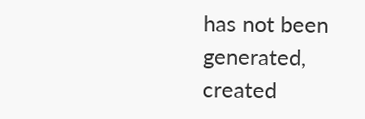has not been generated, created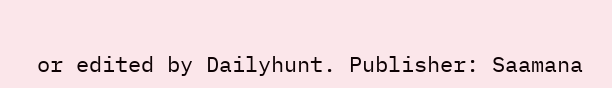or edited by Dailyhunt. Publisher: Saamana